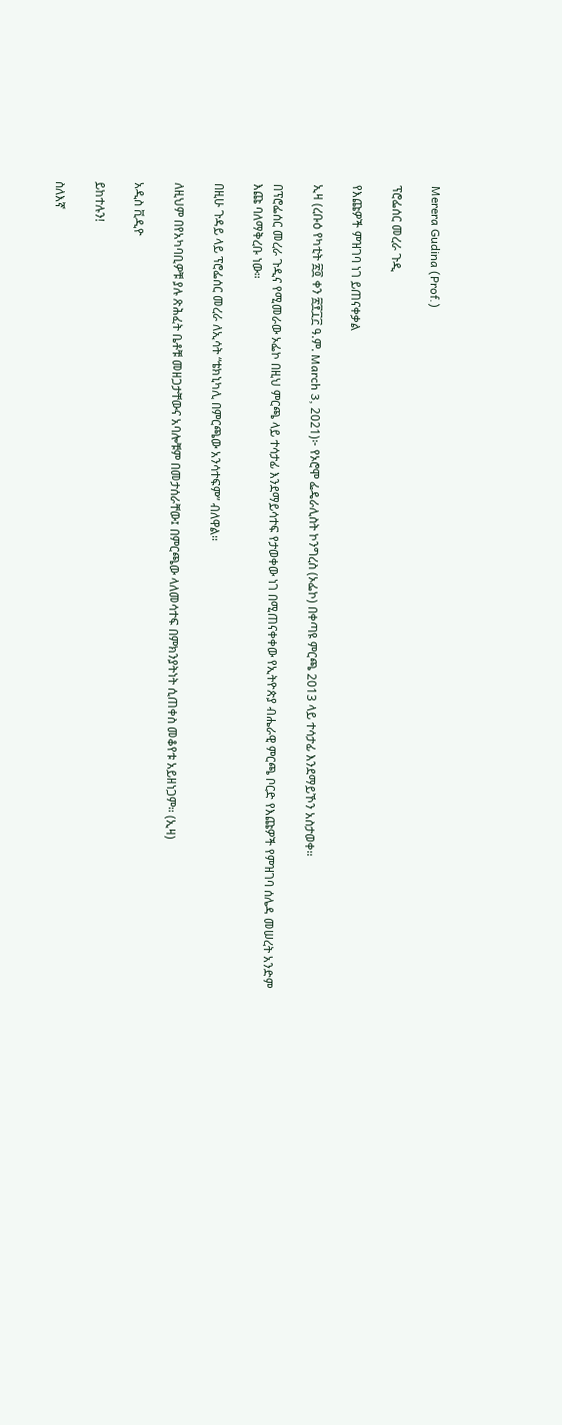Merera Gudina (Prof.)

ፕሮፌሰር መረራ ጉዲ

የእጩዎች ምዝገባ ነገ ይጠናቀቃል

ኢዛ (ረቡዕ የካቲት ፳፬ ቀን ፳፻፲፫ ዓ.ም. March 3, 2021)፦ የኦሮሞ ፌዴራሊስት ኮንግረስ (ኦፌኮ) በቀጣዩ ምርጫ 2013 ላይ ተሳታፊ እንደማይኾን አስታወቀ።

በፕሮፌሰር መረራ ጉዲና የሚመራው ኦፌኮ በዚህ ምርጫ ላይ ተሳታፊ እንደማይሳተፍ የታወቀው ነገ በሚጠናቀቀው የኢትዮጵያ ብሔራዊ ምርጫ ቦርድ የእጩዎች የምዝገባ ሰሌዳ መሠረት አንድም እጩ ባለማቅረቡ ነው።

በዚሁ ጉዳይ ላይ ፕሮፌሰር መረራ ለኢሳት “ቴክኒካሊ በምርጫው አንሳተፍም” ብለዋል።

ለዚህም በየአካባቢዎቹ ያሉ ጽሕፈት ቤቶቹ መዘጋታቸውና አባሎቹም በመታሰራቸው፤ በምርጫው ላለመሳተፍ በምክንያትነት ሲጠቀስ መቆየቱ አይዘነጋም። (ኢዛ)

አዲስ ቪዲዮ

ይከተሉን!

ስለእኛ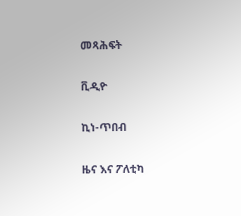መጻሕፍት

ቪዲዮ

ኪነ-ጥበብ

ዜና እና ፖለቲካ